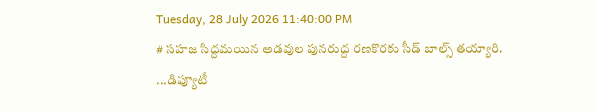Tuesday, 28 July 2026 11:40:00 PM
# సహజ సిద్దమయిన అడవుల పునరుద్ద రణకొరకు సీడ్ బాల్స్ తయ్యారి. ...డిప్యూటీ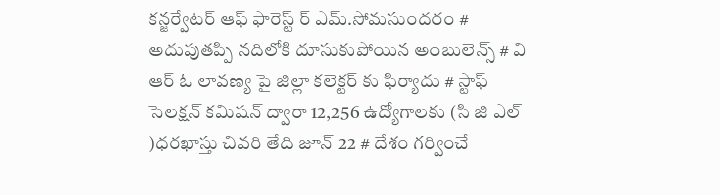కన్జర్వేటర్ ఆఫ్ ఫారెస్ట్ ర్ ఎమ్.సోమసుందరం # అదుపుతప్పి నదిలోకి దూసుకుపోయిన అంబులెన్స్ # వి ఆర్ ఓ లావణ్య పై జిల్లా కలెక్టర్ కు ఫిర్యాదు # స్టాఫ్ సెలక్షన్ కమిషన్ ద్వారా 12,256 ఉద్యోగాలకు (సి జి ఎల్ )ధరఖాస్తు చివరి తేది జూన్ 22 # దేశం గర్వించే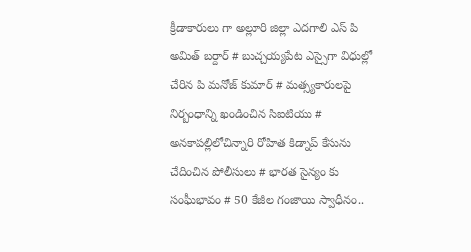క్రీడాకారులు గా అల్లూరి జిల్లా ఎదగాలి ఎస్ పి అమిత్ బర్దార్ # బుచ్చయ్యపేట ఎస్సైగా విధుల్లో చేరిన పి మనోజ్ కుమార్ # మత్స్యకారులపై నిర్బంధాన్ని ఖండించిన సిఐటియు # అనకాపల్లిలోచిన్నారి రోహిత కిడ్నాప్ కేసును చేదించిన పోలీసులు # భారత సైన్యం కు సంఘీభావం # 50 కేజీల గంజాయి స్వాధీనం..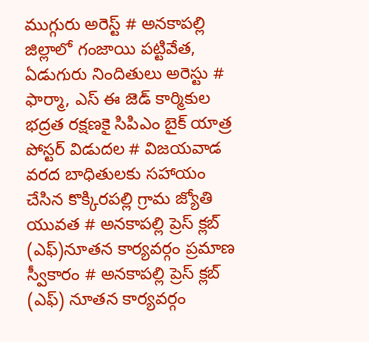ముగ్గురు అరెస్ట్ # అనకాపల్లి జిల్లాలో గంజాయి పట్టివేత, ఏడుగురు నిందితులు అరెస్టు # ఫార్మా, ఎస్ ఈ జెడ్ కార్మికుల భద్రత రక్షణకై సిపిఎం బైక్ యాత్ర పోస్టర్ విడుదల # విజయవాడ వరద బాధితులకు సహాయం చేసిన కొక్కిరపల్లి గ్రామ జ్యోతి యువత # అనకాపల్లి ప్రెస్ క్లబ్ (ఎఫ్)నూతన కార్యవర్గం ప్రమాణ స్వీకారం # అనకాపల్లి ప్రెస్ క్లబ్ (ఎఫ్) నూతన కార్యవర్గం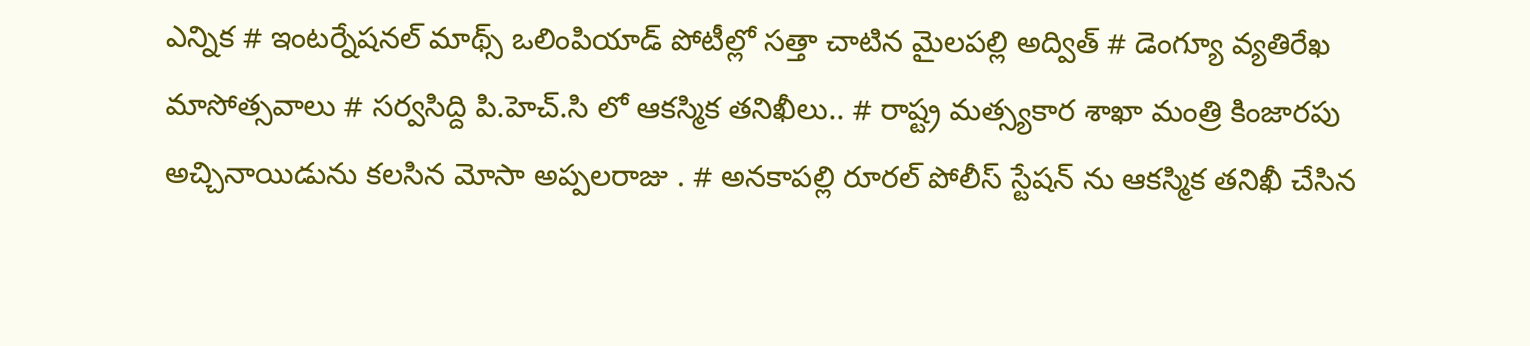ఎన్నిక # ఇంటర్నేషనల్ మాథ్స్ ఒలింపియాడ్ పోటీల్లో సత్తా చాటిన మైలపల్లి అద్విత్ # డెంగ్యూ వ్యతిరేఖ మాసోత్సవాలు # సర్వసిద్ది పి.హెచ్.సి లో ఆకస్మిక తనిఖీలు.. # రాష్ట్ర మత్స్యకార శాఖా మంత్రి కింజారపు అచ్చినాయిడును కలసిన మోసా అప్పలరాజు . # అనకాపల్లి రూరల్ పోలీస్ స్టేషన్ ను ఆకస్మిక తనిఖీ చేసిన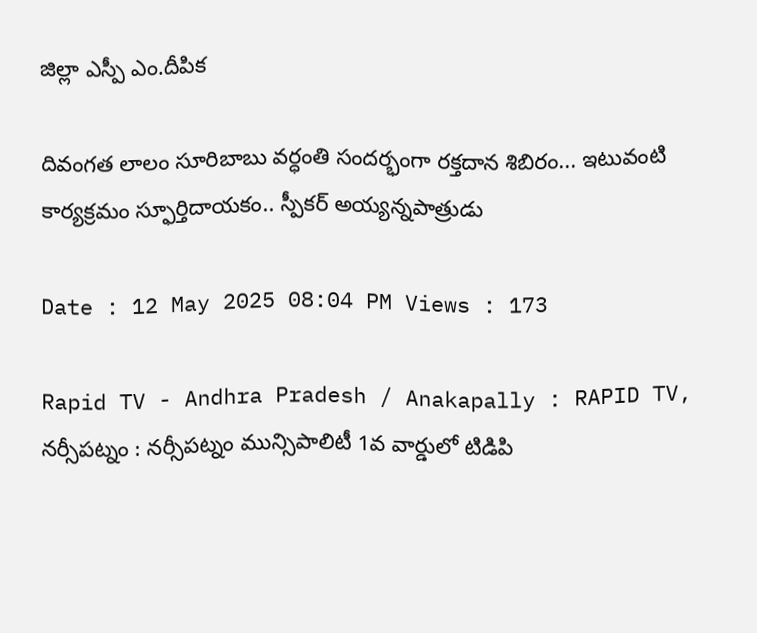జిల్లా ఎస్పీ ఎం.దీపిక

దివంగత లాలం సూరిబాబు వర్ధంతి సందర్భంగా రక్తదాన శిబిరం... ఇటువంటి కార్యక్రమం స్ఫూర్తిదాయకం.. స్పీకర్ అయ్యన్నపాత్రుడు

Date : 12 May 2025 08:04 PM Views : 173

Rapid TV - Andhra Pradesh / Anakapally : RAPID TV, నర్సీపట్నం : నర్సీపట్నం మున్సిపాలిటీ 1వ వార్డులో టిడిపి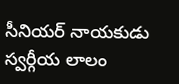సీనియర్ నాయకుడు స్వర్గీయ లాలం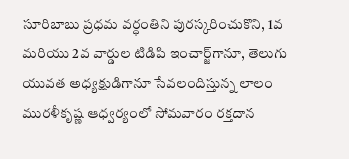సూరిబాబు ప్రధమ వర్ధంతిని పురస్కరించుకొని, 1వ మరియు 2వ వార్డుల టిడిపి ఇంచార్జ్‌గానూ, తెలుగు యువత అధ్యక్షుడిగానూ సేవలందిస్తున్న లాలం మురళీకృష్ణ ఆధ్వర్యంలో సోమవారం రక్తదాన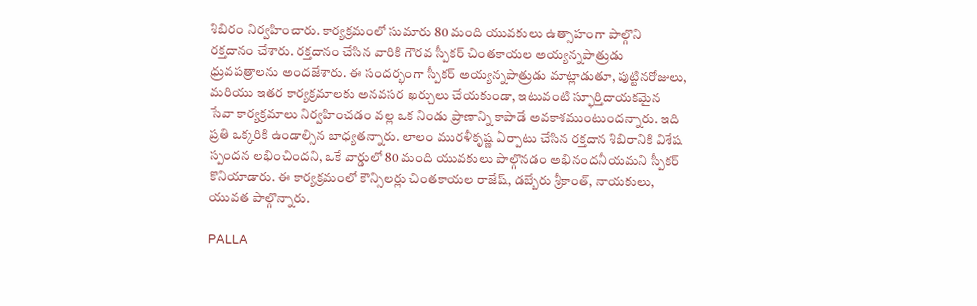శిబిరం నిర్వహించారు. కార్యక్రమంలో సుమారు 80 మంది యువకులు ఉత్సాహంగా పాల్గొని రక్తదానం చేశారు. రక్తదానం చేసిన వారికి గౌరవ స్పీకర్ చింతకాయల అయ్యన్నపాత్రుడు ధ్రువపత్రాలను అందజేశారు. ఈ సందర్భంగా స్పీకర్ అయ్యన్నపాత్రుడు మాట్లాడుతూ, పుట్టినరోజులు, మరియు ఇతర కార్యక్రమాలకు అనవసర ఖర్చులు చేయకుండా, ఇటువంటి స్ఫూర్తిదాయకమైన సేవా కార్యక్రమాలు నిర్వహించడం వల్ల ఒక నిండు ప్రాణాన్ని కాపాడే అవకాశముంటుందన్నారు. ఇది ప్రతి ఒక్కరికి ఉండాల్సిన బాధ్యతన్నారు. లాలం మురళీకృష్ణ ఏర్పాటు చేసిన రక్తదాన శిబిరానికి విశేష స్పందన లభించిందని, ఒకే వార్డులో 80 మంది యువకులు పాల్గొనడం అభినందనీయమని స్పీకర్ కొనియాడారు. ఈ కార్యక్రమంలో కౌన్సిలర్లు చింతకాయల రాజేష్, డబ్బేరు శ్రీకాంత్, నాయకులు, యువత పాల్గొన్నారు.

PALLA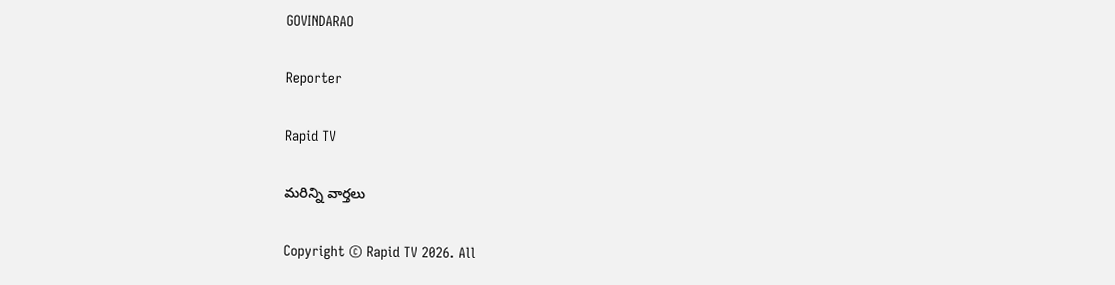GOVINDARAO

Reporter

Rapid TV

మరిన్ని వార్తలు

Copyright © Rapid TV 2026. All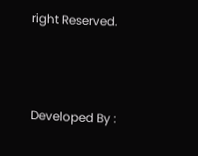right Reserved.



Developed By :